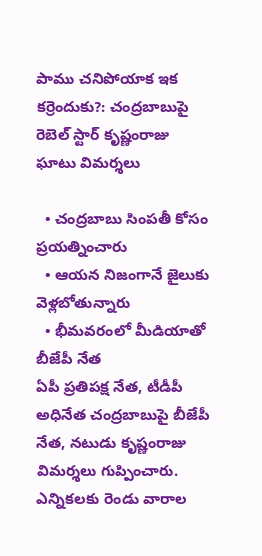పాము చనిపోయాక ఇక కర్రెందుకు?: చంద్రబాబుపై రెబెల్ స్టార్ కృష్ణంరాజు ఘాటు విమర్శలు

  • చంద్రబాబు సింపతీ కోసం ప్రయత్నించారు
  • ఆయన నిజంగానే జైలుకు వెళ్లబోతున్నారు
  • భీమవరంలో మీడియాతో బీజేపీ నేత
ఏపీ ప్రతిపక్ష నేత, టీడీపీ అధినేత చంద్రబాబుపై బీజేపీ నేత, నటుడు కృష్ణంరాజు విమర్శలు గుప్పించారు. ఎన్నికలకు రెండు వారాల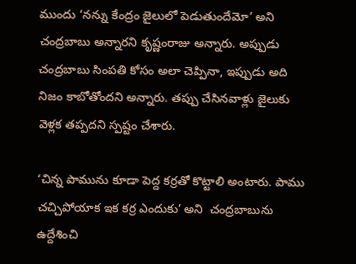ముందు ‘నన్ను కేంద్రం జైలులో పెడుతుందేమో’ అని చంద్రబాబు అన్నారని కృష్ణంరాజు అన్నారు. అప్పుడు చంద్రబాబు సింపతి కోసం అలా చెప్పినా, ఇప్పుడు అది నిజం కాబోతోందని అన్నారు. తప్పు చేసినవాళ్లు జైలుకు వెళ్లక తప్పదని స్పష్టం చేశారు.

‘చిన్న పామును కూడా పెద్ద కర్రతో కొట్టాలి అంటారు. పాము చచ్చిపోయాక ఇక కర్ర ఎందుకు’ అని  చంద్రబాబును ఉద్దేశించి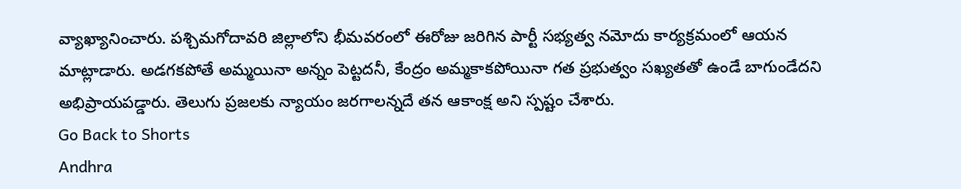వ్యాఖ్యానించారు. పశ్చిమగోదావరి జిల్లాలోని భీమవరంలో ఈరోజు జరిగిన పార్టీ సభ్యత్వ నమోదు కార్యక్రమంలో ఆయన మాట్లాడారు. అడగకపోతే అమ్మయినా అన్నం పెట్టదనీ, కేంద్రం అమ్మకాకపోయినా గత ప్రభుత్వం సఖ్యతతో ఉండే బాగుండేదని అభిప్రాయపడ్డారు. తెలుగు ప్రజలకు న్యాయం జరగాలన్నదే తన ఆకాంక్ష అని స్పష్టం చేశారు.
Go Back to Shorts
Andhra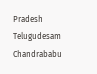Pradesh
Telugudesam
Chandrababu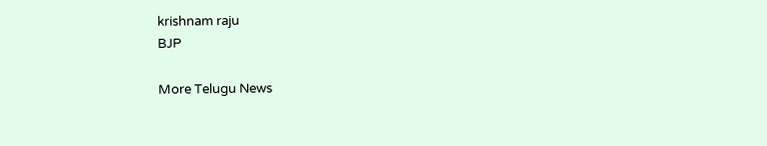krishnam raju
BJP

More Telugu News